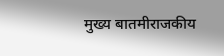मुख्य बातमीराजकीय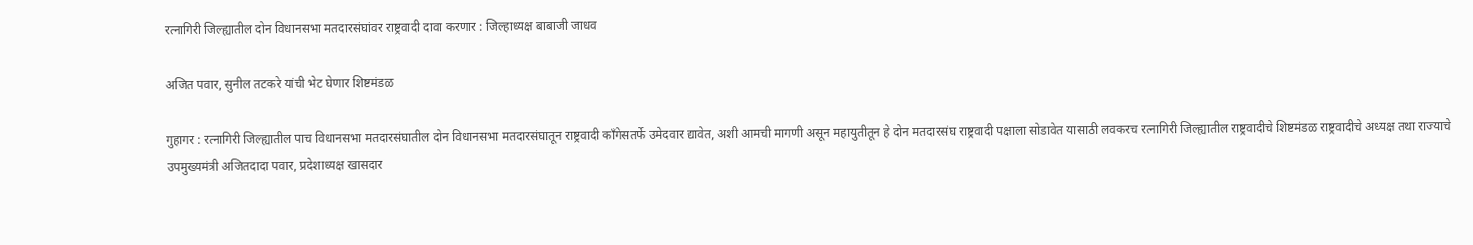रत्नागिरी जिल्ह्यातील दोन विधानसभा मतदारसंघांवर राष्ट्रवादी दावा करणार : जिल्हाध्यक्ष बाबाजी जाधव

अजित पवार, सुनील तटकरे यांची भेट घेणार शिष्टमंडळ

गुहागर : रत्नागिरी जिल्ह्यातील पाच विधानसभा मतदारसंघातील दोन विधानसभा मतदारसंघातून राष्ट्रवादी काँगेसतर्फे उमेदवार द्यावेत, अशी आमची मागणी असून महायुतीतून हे दोन मतदारसंघ राष्ट्रवादी पक्षाला सोडावेत यासाठी लवकरच रत्नागिरी जिल्ह्यातील राष्ट्रवादीचे शिष्टमंडळ राष्ट्रवादीचे अध्यक्ष तथा राज्याचे उपमुख्यमंत्री अजितदादा पवार, प्रदेशाध्यक्ष खासदार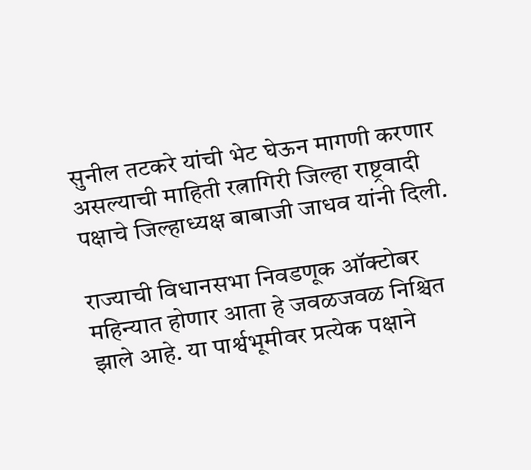सुनील तटकरे यांची भेट घेऊन मागणी करणार असल्याची माहिती रत्नागिरी जिल्हा राष्ट्रवादी पक्षाचे जिल्हाध्यक्ष बाबाजी जाधव यांनी दिली.

राज्याची विधानसभा निवडणूक ऑक्टोबर महिन्यात होणार आता हे जवळजवळ निश्चित झाले आहे. या पार्श्वभूमीवर प्रत्येक पक्षाने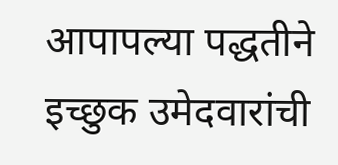आपापल्या पद्धतीने इच्छुक उमेदवारांची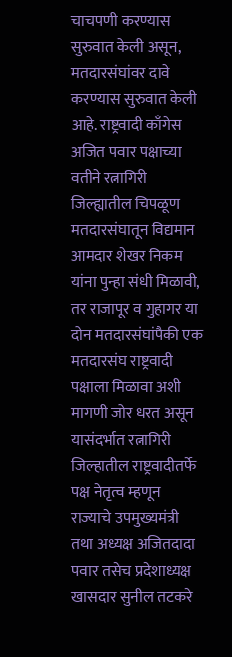चाचपणी करण्यास सुरुवात केली असून, मतदारसंघांवर दावे करण्यास सुरुवात केली आहे. राष्ट्रवादी काँगेस अजित पवार पक्षाच्या वतीने रत्नागिरी जिल्ह्यातील चिपळूण मतदारसंघातून विद्यमान आमदार शेखर निकम यांना पुन्हा संधी मिळावी, तर राजापूर व गुहागर या दोन मतदारसंघांपैकी एक मतदारसंघ राष्ट्रवादी पक्षाला मिळावा अशी मागणी जोर धरत असून यासंदर्भात रत्नागिरी जिल्हातील राष्ट्रवादीतर्फे पक्ष नेतृत्व म्हणून राज्याचे उपमुख्यमंत्री तथा अध्यक्ष अजितदादा पवार तसेच प्रदेशाध्यक्ष खासदार सुनील तटकरे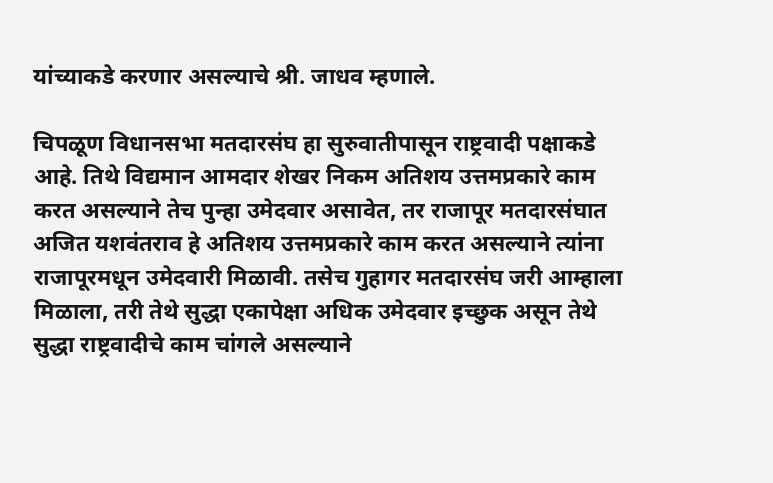यांच्याकडे करणार असल्याचे श्री. जाधव म्हणाले.

चिपळूण विधानसभा मतदारसंघ हा सुरुवातीपासून राष्ट्रवादी पक्षाकडे आहे. तिथे विद्यमान आमदार शेखर निकम अतिशय उत्तमप्रकारे काम करत असल्याने तेच पुन्हा उमेदवार असावेत, तर राजापूर मतदारसंघात अजित यशवंतराव हे अतिशय उत्तमप्रकारे काम करत असल्याने त्यांना राजापूरमधून उमेदवारी मिळावी. तसेच गुहागर मतदारसंघ जरी आम्हाला मिळाला, तरी तेथे सुद्धा एकापेक्षा अधिक उमेदवार इच्छुक असून तेथे सुद्धा राष्ट्रवादीचे काम चांगले असल्याने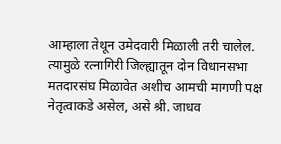आम्हाला तेथून उमेदवारी मिळाली तरी चालेल. त्यामुळे रत्नागिरी जिल्ह्यातून दोन विधानसभा मतदारसंघ मिळावेत अशीच आमची मागणी पक्ष नेतृत्वाकडे असेल, असे श्री. जाधव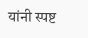यांनी स्पष्ट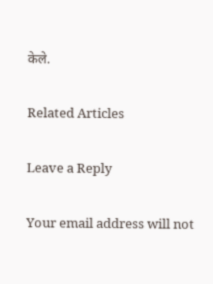केले.

Related Articles

Leave a Reply

Your email address will not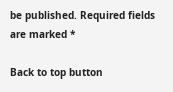be published. Required fields are marked *

Back to top button